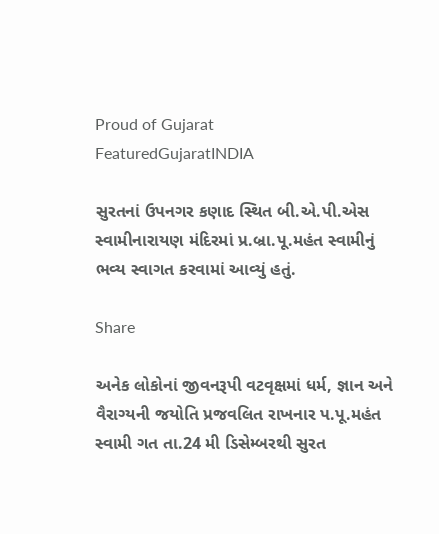Proud of Gujarat
FeaturedGujaratINDIA

સુરતનાં ઉપનગર કણાદ સ્થિત બી.એ.પી.એસ સ્વામીનારાયણ મંદિરમાં પ્ર.બ્રા.પૂ.મહંત સ્વામીનું ભવ્ય સ્વાગત કરવામાં આવ્યું હતું.

Share

અનેક લોકોનાં જીવનરૂપી વટવૃક્ષમાં ધર્મ, જ્ઞાન અને વૈરાગ્યની જયોતિ પ્રજવલિત રાખનાર પ.પૂ.મહંત સ્વામી ગત તા.24 મી ડિસેમ્બરથી સુરત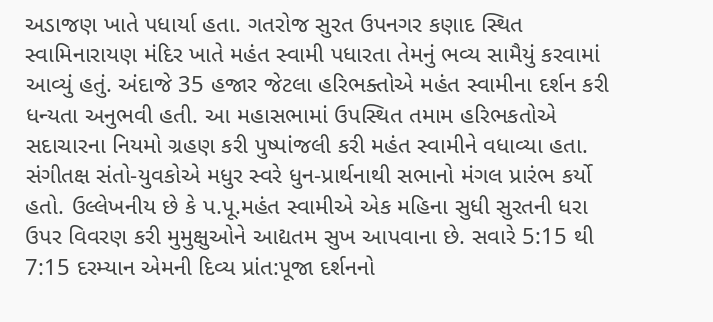અડાજણ ખાતે પધાર્યા હતા. ગતરોજ સુરત ઉપનગર કણાદ સ્થિત સ્વામિનારાયણ મંદિર ખાતે મહંત સ્વામી પધારતા તેમનું ભવ્ય સામૈયું કરવામાં આવ્યું હતું. અંદાજે 35 હજાર જેટલા હરિભક્તોએ મહંત સ્વામીના દર્શન કરી ધન્યતા અનુભવી હતી. આ મહાસભામાં ઉપસ્થિત તમામ હરિભકતોએ સદાચારના નિયમો ગ્રહણ કરી પુષ્પાંજલી કરી મહંત સ્વામીને વધાવ્યા હતા.
સંગીતક્ષ સંતો-યુવકોએ મધુર સ્વરે ધુન-પ્રાર્થનાથી સભાનો મંગલ પ્રારંભ કર્યો હતો. ઉલ્લેખનીય છે કે પ.પૂ.મહંત સ્વામીએ એક મહિના સુધી સુરતની ધરા ઉપર વિવરણ કરી મુમુક્ષુઓને આદ્યતમ સુખ આપવાના છે. સવારે 5:15 થી 7:15 દરમ્યાન એમની દિવ્ય પ્રાંત:પૂજા દર્શનનો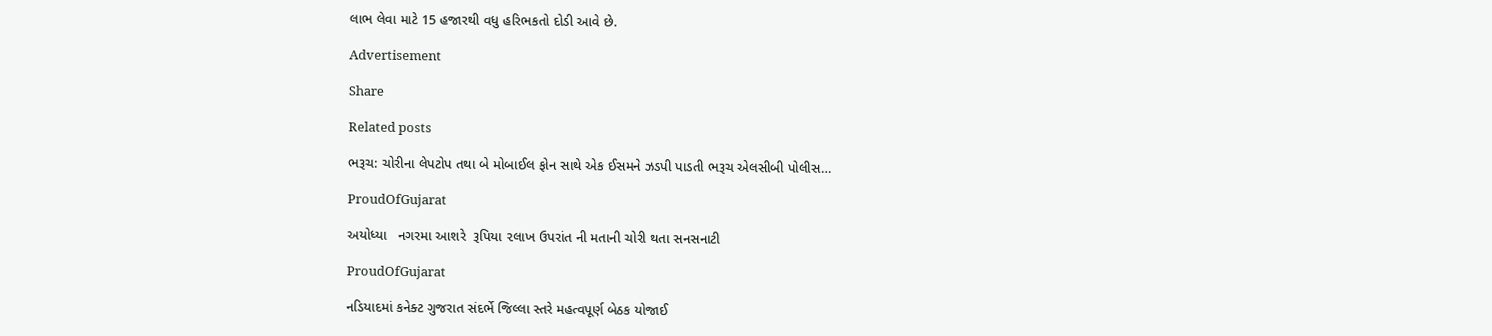લાભ લેવા માટે 15 હજારથી વધુ હરિભકતો દોડી આવે છે.

Advertisement

Share

Related posts

ભરૂચ: ચોરીના લેપટોપ તથા બે મોબાઈલ ફોન સાથે એક ઈસમને ઝડપી પાડતી ભરૂચ એલસીબી પોલીસ…

ProudOfGujarat

અયોધ્યા   નગરમા આશરે  રૂપિયા ૨લાખ ઉપરાંત ની મતાની ચોરી થતા સનસનાટી

ProudOfGujarat

નડિયાદમાં કનેક્ટ ગુજરાત સંદર્ભે જિલ્લા સ્તરે મહત્વપૂર્ણ બેઠક યોજાઈ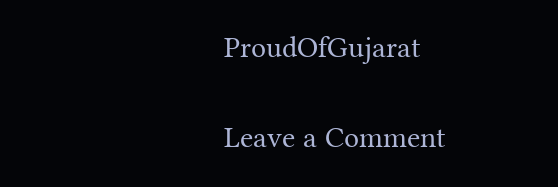ProudOfGujarat

Leave a Comment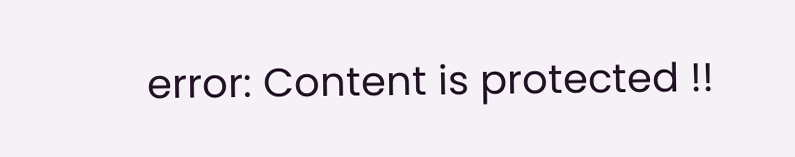error: Content is protected !!